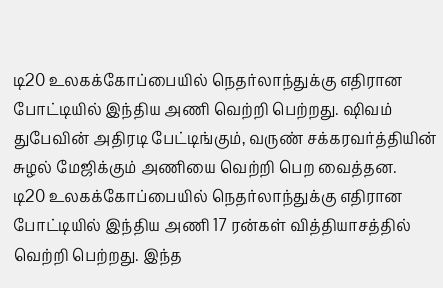டி20 உலகக்கோப்பையில் நெதர்லாந்துக்கு எதிரான போட்டியில் இந்திய அணி வெற்றி பெற்றது. ஷிவம் துபேவின் அதிரடி பேட்டிங்கும், வருண் சக்கரவர்த்தியின் சுழல் மேஜிக்கும் அணியை வெற்றி பெற வைத்தன.
டி20 உலகக்கோப்பையில் நெதர்லாந்துக்கு எதிரான போட்டியில் இந்திய அணி 17 ரன்கள் வித்தியாசத்தில் வெற்றி பெற்றது. இந்த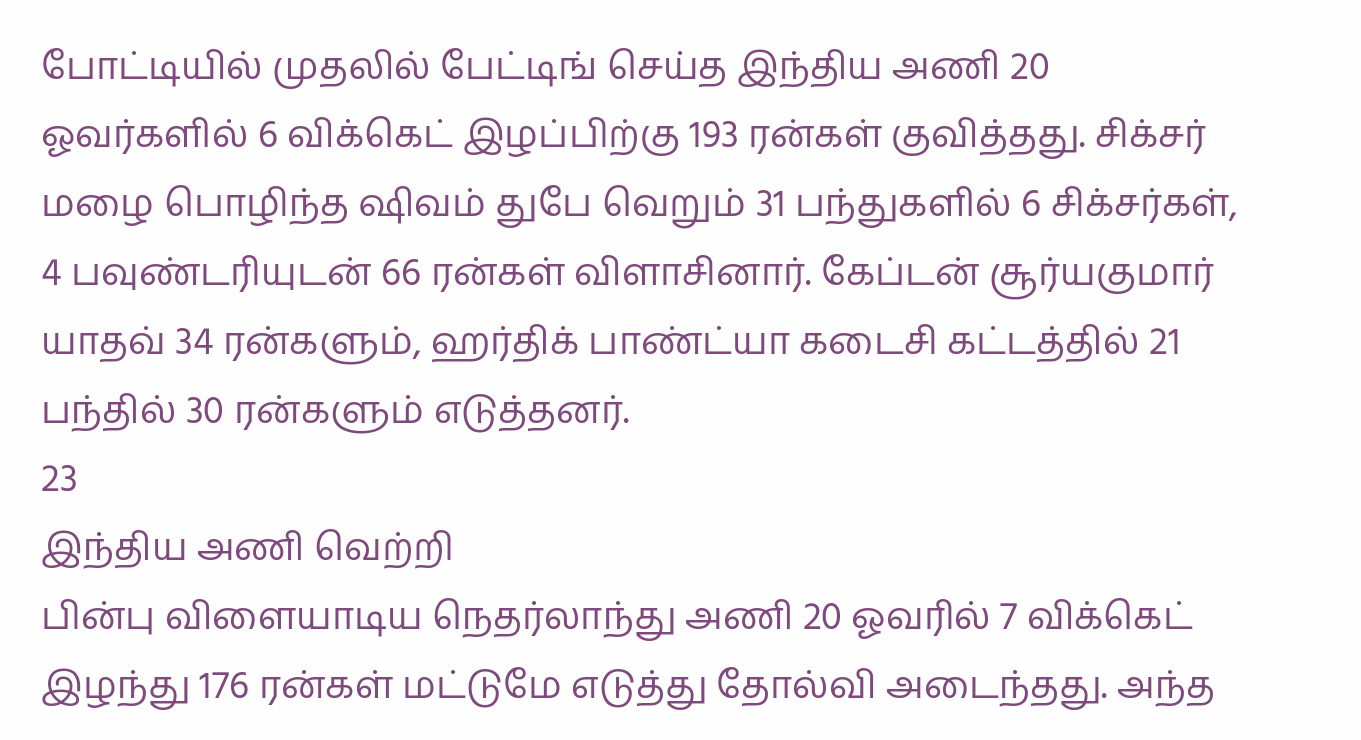போட்டியில் முதலில் பேட்டிங் செய்த இந்திய அணி 20 ஓவர்களில் 6 விக்கெட் இழப்பிற்கு 193 ரன்கள் குவித்தது. சிக்சர் மழை பொழிந்த ஷிவம் துபே வெறும் 31 பந்துகளில் 6 சிக்சர்கள், 4 பவுண்டரியுடன் 66 ரன்கள் விளாசினார். கேப்டன் சூர்யகுமார் யாதவ் 34 ரன்களும், ஹர்திக் பாண்ட்யா கடைசி கட்டத்தில் 21 பந்தில் 30 ரன்களும் எடுத்தனர்.
23
இந்திய அணி வெற்றி
பின்பு விளையாடிய நெதர்லாந்து அணி 20 ஓவரில் 7 விக்கெட் இழந்து 176 ரன்கள் மட்டுமே எடுத்து தோல்வி அடைந்தது. அந்த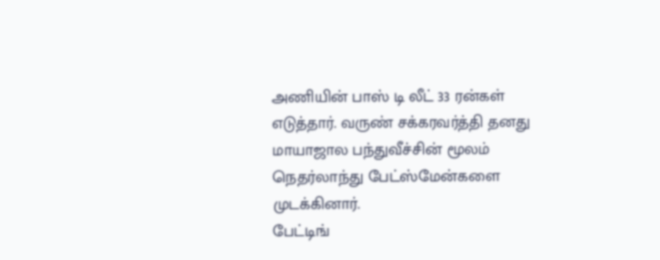அணியின் பாஸ் டி லீட் 33 ரன்கள் எடுத்தார். வருண் சக்கரவர்த்தி தனது மாயாஜால பந்துவீச்சின் மூலம் நெதர்லாந்து பேட்ஸ்மேன்களை முடக்கினார்.
பேட்டிங்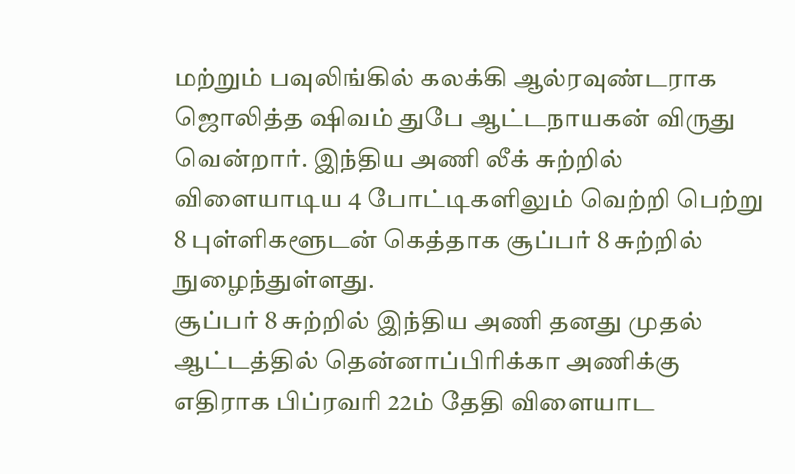மற்றும் பவுலிங்கில் கலக்கி ஆல்ரவுண்டராக ஜொலித்த ஷிவம் துபே ஆட்டநாயகன் விருது வென்றார். இந்திய அணி லீக் சுற்றில் விளையாடிய 4 போட்டிகளிலும் வெற்றி பெற்று 8 புள்ளிகளூடன் கெத்தாக சூப்பர் 8 சுற்றில் நுழைந்துள்ளது.
சூப்பர் 8 சுற்றில் இந்திய அணி தனது முதல் ஆட்டத்தில் தென்னாப்பிரிக்கா அணிக்கு எதிராக பிப்ரவரி 22ம் தேதி விளையாட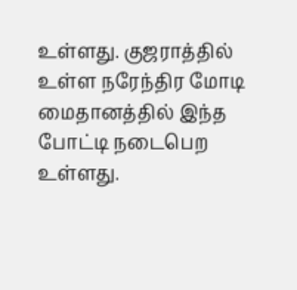உள்ளது. குஜராத்தில் உள்ள நரேந்திர மோடி மைதானத்தில் இந்த போட்டி நடைபெற உள்ளது.